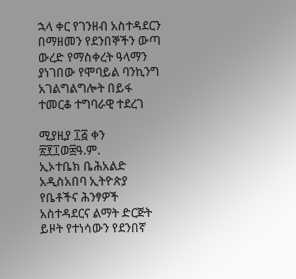ኋላ ቀር የገንዘብ አስተዳደርን በማዘመን የደንበኞችን ውጣ ውረድ የማስቀረት ዓላማን ያነገበው የሞባይል ባንኪንግ አገልግልግሎት በይፋ ተመርቆ ተግባራዊ ተደረገ

ሚያዚያ ፲፭ ቀን ፳፻፲ወ፰ዓ.ም.
ኢኦተቤክ ቤሕአልድ
አዲስአበባ ኢትዮጵያ
የቤቶችና ሕንፃዎች አስተዳደርና ልማት ድርጅት ይዞት የተነሳውን የደንበኛ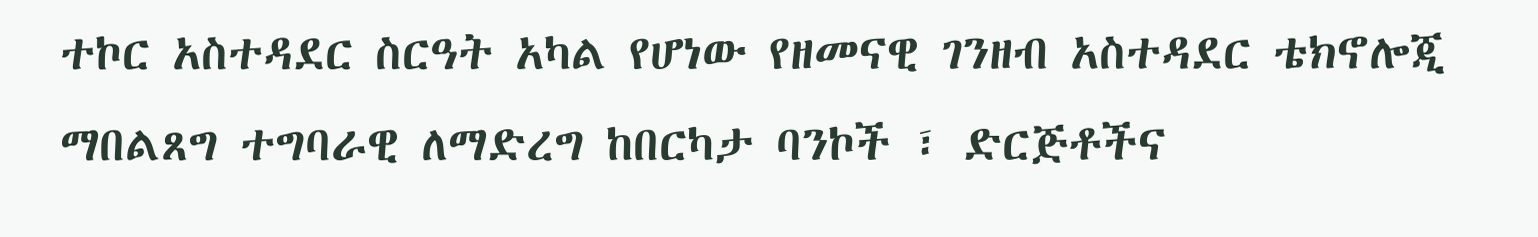ተኮር አስተዳደር ስርዓት አካል የሆነው የዘመናዊ ገንዘብ አስተዳደር ቴክኖሎጂ ማበልጸግ ተግባራዊ ለማድረግ ከበርካታ ባንኮች ፣ ድርጅቶችና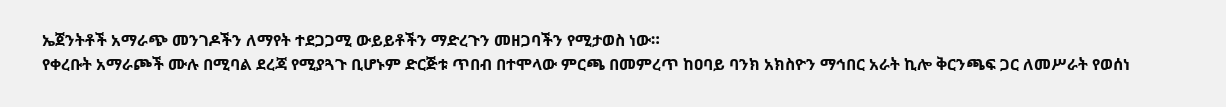ኤጀንትቶች አማራጭ መንገዶችን ለማየት ተደጋጋሚ ውይይቶችን ማድረጉን መዘጋባችን የሚታወስ ነው።
የቀረቡት አማራጮች ሙሉ በሚባል ደረጃ የሚያጓጉ ቢሆኑም ድርጅቱ ጥበብ በተሞላው ምርጫ በመምረጥ ከዐባይ ባንክ አክስዮን ማኅበር አራት ኪሎ ቅርንጫፍ ጋር ለመሥራት የወሰነ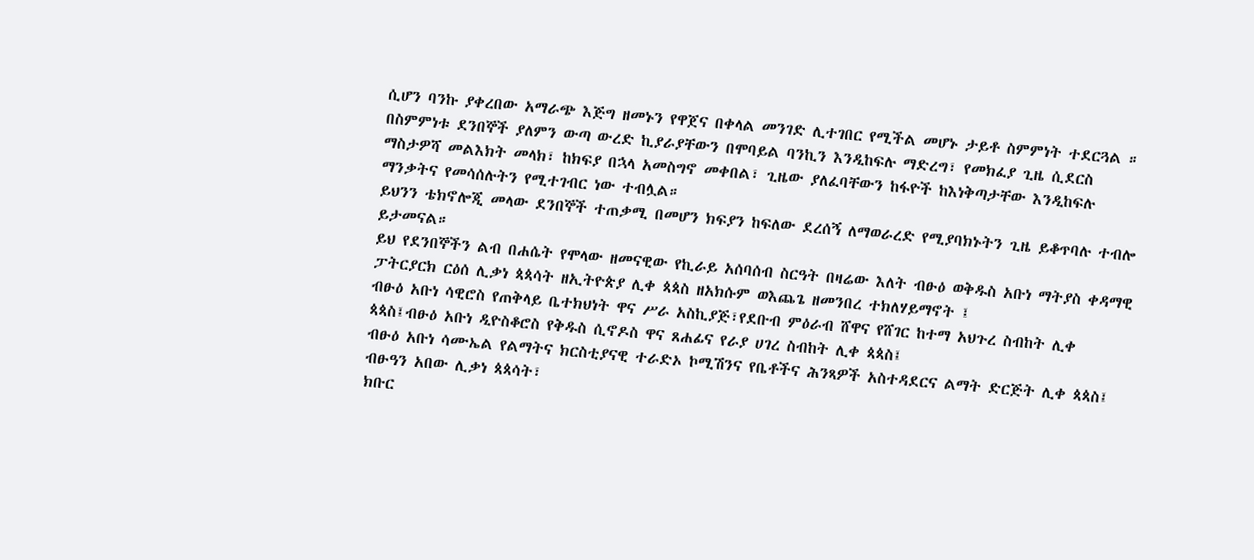ሲሆን ባንኩ ያቀረበው አማራጭ እጅግ ዘመኑን የዋጀና በቀላል መንገድ ሊተገበር የሚችል መሆኑ ታይቶ ስምምነት ተደርጓል ።
በስምምነቱ ደንበኞች ያለምን ውጣ ውረድ ኪያራያቸውን በሞባይል ባንኪን እንዲከፍሉ ማድረግ፣ የመክፈያ ጊዜ ሲደርስ ማስታዎሻ መልእክት መላክ፣ ከክፍያ በኋላ አመስግኖ መቀበል፣ ጊዜው ያለፈባቸውን ከፋዮች ከእነቅጣታቸው እንዲከፍሉ ማንቃትና የመሳሰሉትን የሚተገብር ነው ተብሏል።
ይህንን ቴክኖሎጂ መላው ደንበኞች ተጠቃሚ በመሆን ክፍያን ከፍለው ደረሰኝ ለማወራረድ የሚያባክኑትን ጊዜ ይቆጥባሉ ተብሎ ይታመናል።
ይህ የደንበኞችን ልብ በሐሴት የሞላው ዘመናዊው የኪራይ አሰባሰብ ስርዓት በዛሬው እለት ብፁዕ ወቅዱስ አቡነ ማትያስ ቀዳማዊ ፓትርያርክ ርዕሰ ሊቃነ ጳጳሳት ዘኢትዮጵያ ሊቀ ጳጳስ ዘአክሱም ወእጨጌ ዘመንበረ ተክለሃይማኖት ፤
ብፁዕ አቡነ ሳዊሮስ የጠቅላይ ቤተክህነት ዋና ሥራ አስኪያጅ፣የደቡብ ምዕራብ ሸዋና የሸገር ከተማ አህጉረ ስብከት ሊቀ ጳጳስ፤ብፁዕ አቡነ ዲዮስቆሮስ የቅዱስ ሲኖዶስ ዋና ጸሐፊና የራያ ሀገረ ስብከት ሊቀ ጳጳስ፤
ብፁዕ አቡነ ሳሙኤል የልማትና ክርስቲያናዊ ተራድኦ ኮሚሽንና የቤቶችና ሕንጻዎች አስተዳደርና ልማት ድርጅት ሊቀ ጳጳስ፤
ብፁዓን አበው ሊቃነ ጳጳሳት፣
ክቡር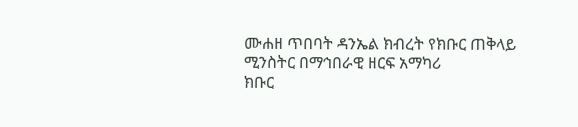ሙሐዘ ጥበባት ዳንኤል ክብረት የክቡር ጠቅላይ ሚንስትር በማኅበራዊ ዘርፍ አማካሪ
ክቡር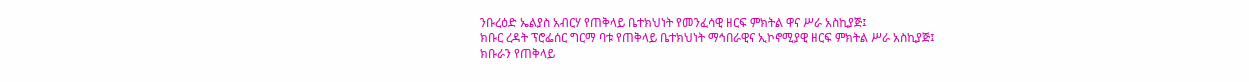ንቡረዕድ ኤልያስ አብርሃ የጠቅላይ ቤተክህነት የመንፈሳዊ ዘርፍ ምክትል ዋና ሥራ አስኪያጅ፤
ክቡር ረዳት ፕሮፌሰር ግርማ ባቱ የጠቅላይ ቤተክህነት ማኅበራዊና ኢኮኖሚያዊ ዘርፍ ምክትል ሥራ አስኪያጅ፤
ክቡራን የጠቅላይ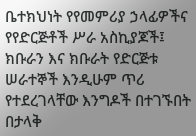ቤተክህነት የየመምሪያ ኃላፊዎችና የየድርጅቶች ሥራ አስኪያጆች፤
ክቡራን እና ክቡራት የድርጅቱ ሠራተኞች እንዲሁም ጥሪ የተደረገላቸው እንግዶች በተገኙበት በታላቅ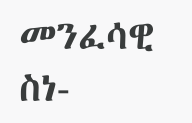መንፈሳዊ ስነ-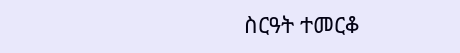ስርዓት ተመርቆ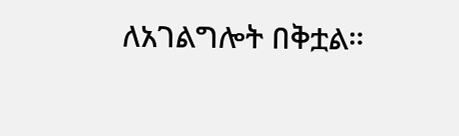ለአገልግሎት በቅቷል።